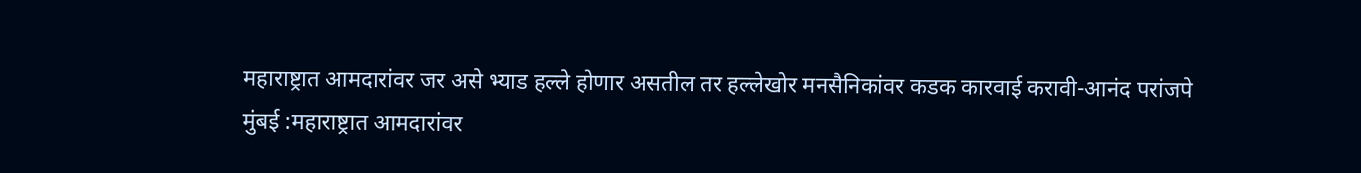महाराष्ट्रात आमदारांवर जर असे भ्याड हल्ले होणार असतील तर हल्लेखोर मनसैनिकांवर कडक कारवाई करावी-आनंद परांजपे
मुंबई :महाराष्ट्रात आमदारांवर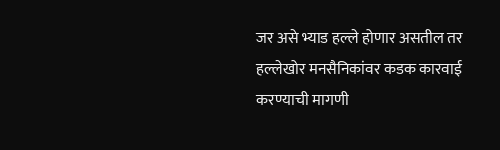जर असे भ्याड हल्ले होणार असतील तर हल्लेखोर मनसैनिकांवर कडक कारवाई करण्याची मागणी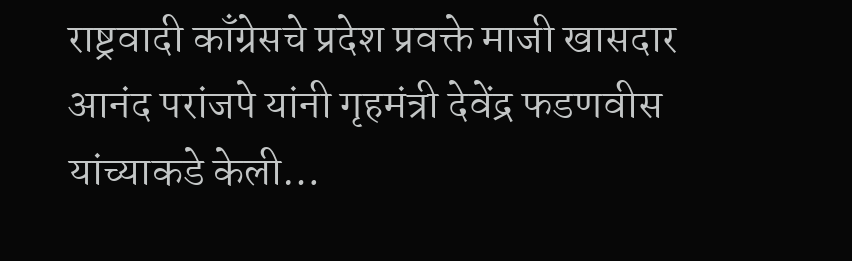राष्ट्रवादी काँग्रेसचे प्रदेश प्रवक्ते माजी खासदार आनंद परांजपे यांनी गृहमंत्री देवेंद्र फडणवीस यांच्याकडे केली…